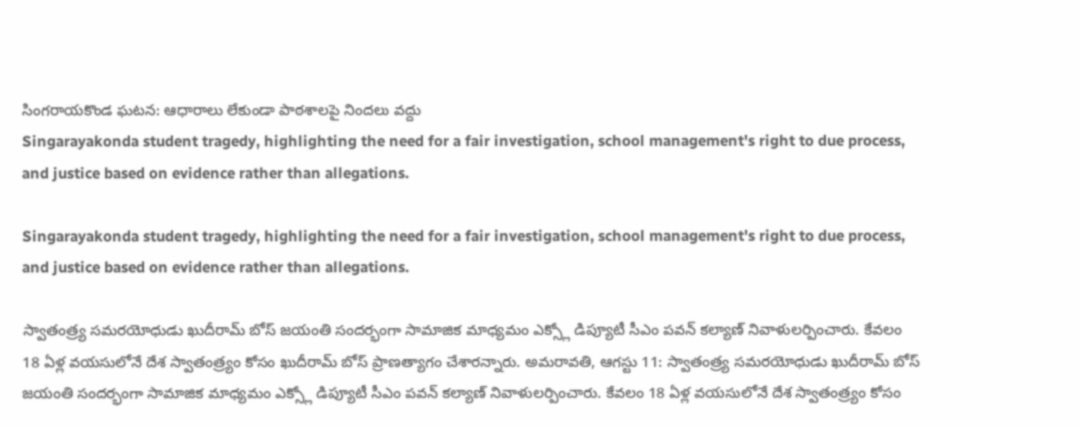సింగరాయకొండ ఘటన: ఆధారాలు లేకుండా పాఠశాలపై నిందలు వద్దు
Singarayakonda student tragedy, highlighting the need for a fair investigation, school management's right to due process, and justice based on evidence rather than allegations.

Singarayakonda student tragedy, highlighting the need for a fair investigation, school management's right to due process, and justice based on evidence rather than allegations.

స్వాతంత్ర్య సమరయోధుడు ఖుదీరామ్ బోస్ జయంతి సందర్భంగా సామాజిక మాధ్యమం ఎక్స్లో డిప్యూటీ సీఎం పవన్ కల్యాణ్ నివాళులర్పించారు. కేవలం 18 ఏళ్ల వయసులోనే దేశ స్వాతంత్ర్యం కోసం ఖుదీరామ్ బోస్ ప్రాణత్యాగం చేశారన్నారు. అమరావతి, ఆగస్టు 11: స్వాతంత్ర్య సమరయోధుడు ఖుదీరామ్ బోస్ జయంతి సందర్భంగా సామాజిక మాధ్యమం ఎక్స్లో డిప్యూటీ సీఎం పవన్ కల్యాణ్ నివాళులర్పించారు. కేవలం 18 ఏళ్ల వయసులోనే దేశ స్వాతంత్ర్యం కోసం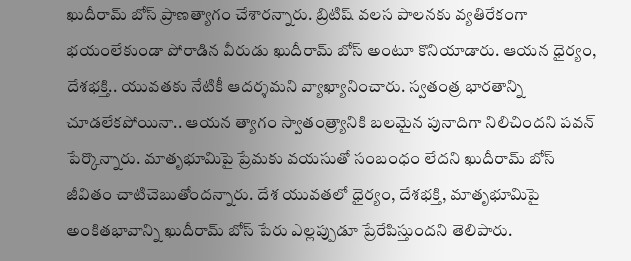ఖుదీరామ్ బోస్ ప్రాణత్యాగం చేశారన్నారు. బ్రిటిష్ వలస పాలనకు వ్యతిరేకంగా భయంలేకుండా పోరాడిన వీరుడు ఖుదీరామ్ బోస్ అంటూ కొనియాడారు. ఆయన ధైర్యం, దేశభక్తి.. యువతకు నేటికీ ఆదర్శమని వ్యాఖ్యానించారు. స్వతంత్ర భారతాన్ని చూడలేకపోయినా.. ఆయన త్యాగం స్వాతంత్ర్యానికి బలమైన పునాదిగా నిలిచిందని పవన్ పేర్కొన్నారు. మాతృభూమిపై ప్రేమకు వయసుతో సంబంధం లేదని ఖుదీరామ్ బోస్ జీవితం చాటిచెబుతోందన్నారు. దేశ యువతలో ధైర్యం, దేశభక్తి, మాతృభూమిపై అంకితభావాన్ని ఖుదీరామ్ బోస్ పేరు ఎల్లప్పుడూ ప్రేరేపిస్తుందని తెలిపారు.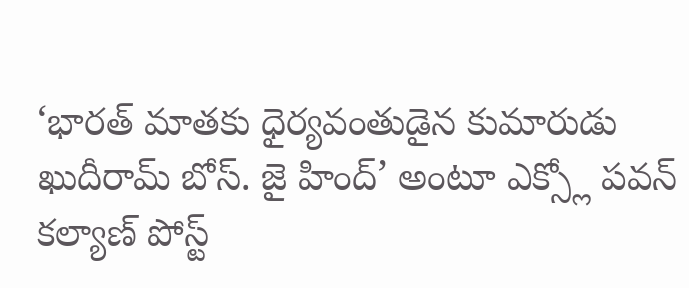‘భారత్ మాతకు ధైర్యవంతుడైన కుమారుడు ఖుదీరామ్ బోస్. జై హింద్’ అంటూ ఎక్స్లో పవన్ కల్యాణ్ పోస్ట్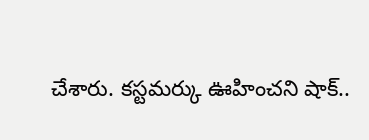చేశారు. కస్టమర్కు ఊహించని షాక్..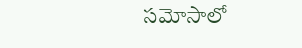సమోసాలో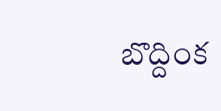బొద్దింక